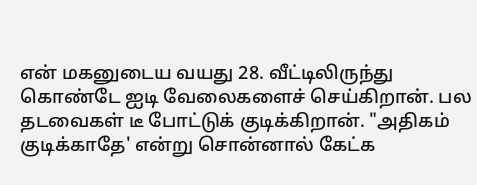என் மகனுடைய வயது 28. வீட்டிலிருந்து கொண்டே ஐடி வேலைகளைச் செய்கிறான். பல தடவைகள் டீ போட்டுக் குடிக்கிறான். "அதிகம் குடிக்காதே' என்று சொன்னால் கேட்க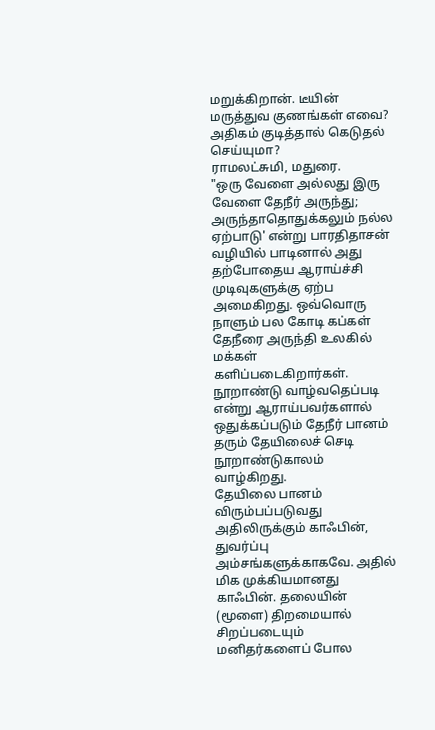மறுக்கிறான். டீயின் மருத்துவ குணங்கள் எவை? அதிகம் குடித்தால் கெடுதல் செய்யுமா?
ராமலட்சுமி, மதுரை.
"ஒரு வேளை அல்லது இரு வேளை தேநீர் அருந்து; அருந்தாதொதுக்கலும் நல்ல ஏற்பாடு' என்று பாரதிதாசன் வழியில் பாடினால் அது தற்போதைய ஆராய்ச்சி முடிவுகளுக்கு ஏற்ப அமைகிறது. ஒவ்வொரு நாளும் பல கோடி கப்கள் தேநீரை அருந்தி உலகில் மக்கள் களிப்படைகிறார்கள். நூறாண்டு வாழ்வதெப்படி என்று ஆராய்பவர்களால் ஒதுக்கப்படும் தேநீர் பானம் தரும் தேயிலைச் செடி நூறாண்டுகாலம் வாழ்கிறது.
தேயிலை பானம் விரும்பப்படுவது அதிலிருக்கும் காஃபின், துவர்ப்பு அம்சங்களுக்காகவே. அதில் மிக முக்கியமானது காஃபின். தலையின் (மூளை) திறமையால் சிறப்படையும் மனிதர்களைப் போல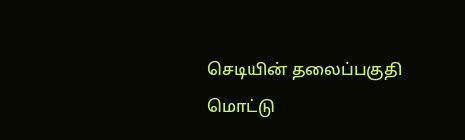செடியின் தலைப்பகுதி மொட்டு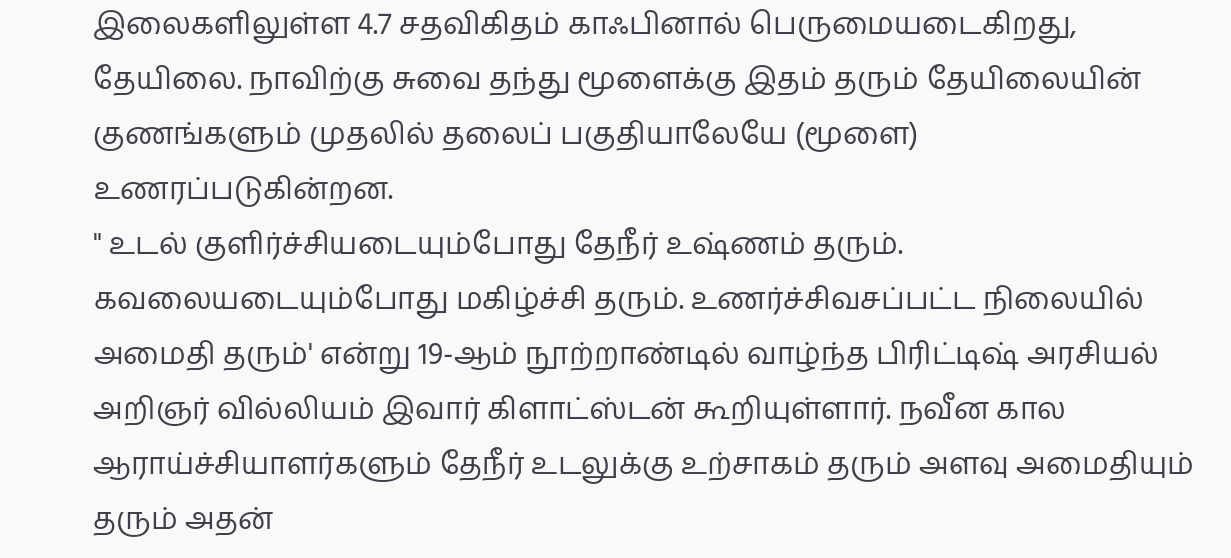இலைகளிலுள்ள 4.7 சதவிகிதம் காஃபினால் பெருமையடைகிறது, தேயிலை. நாவிற்கு சுவை தந்து மூளைக்கு இதம் தரும் தேயிலையின் குணங்களும் முதலில் தலைப் பகுதியாலேயே (மூளை) உணரப்படுகின்றன.
" உடல் குளிர்ச்சியடையும்போது தேநீர் உஷ்ணம் தரும். கவலையடையும்போது மகிழ்ச்சி தரும். உணர்ச்சிவசப்பட்ட நிலையில் அமைதி தரும்' என்று 19-ஆம் நூற்றாண்டில் வாழ்ந்த பிரிட்டிஷ் அரசியல் அறிஞர் வில்லியம் இவார் கிளாட்ஸ்டன் கூறியுள்ளார். நவீன கால ஆராய்ச்சியாளர்களும் தேநீர் உடலுக்கு உற்சாகம் தரும் அளவு அமைதியும் தரும் அதன்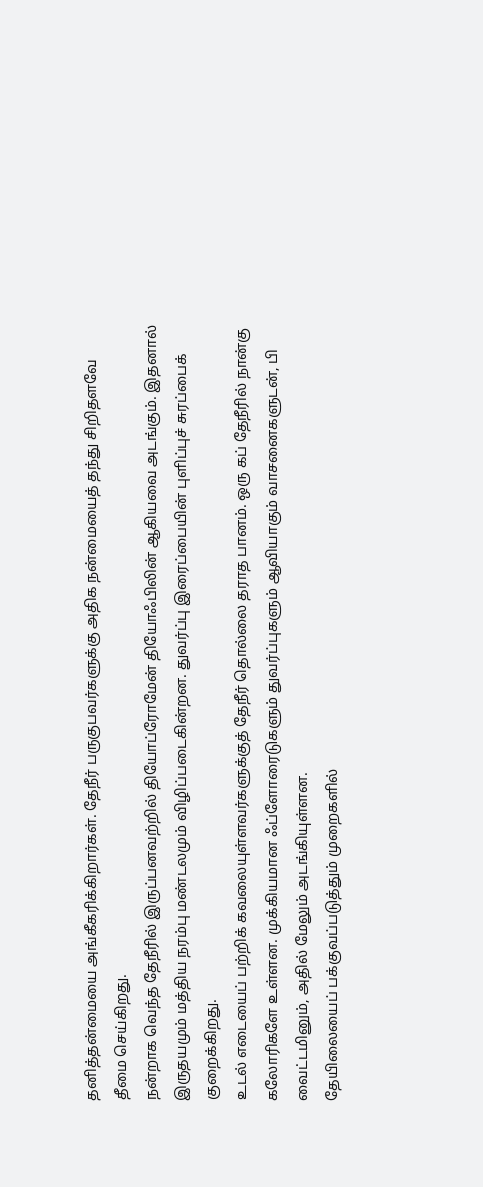தனித்தன்மையை அங்கீகரிக்கிறார்கள். தேநீர் பருகுபவர்களுக்கு அதிக நன்மையைத் தந்து சிறிதளவே தீமை செய்கிறது.
நன்றாக வெந்த தேநீரில் இருப்பனவற்றில் தியோப்ரோமேன் தியோஃபிலின் ஆகியவை அடங்கும். இதனால் இருதயமும் மத்திய நரம்பு மண்டலமும் விழிப்படைகின்றன. துவர்ப்பு இரைப்பையின் புளிப்புச் சுரப்பைக் குறைக்கிறது.
உடல் எடையைப் பற்றிக் கவலையுள்ளவர்களுக்குத் தேநீர் தொல்லை தராத பானம். ஒரு கப் தேநீரில் நான்கு கலோரிகளே உள்ளன. முக்கியமான ஃப்ளோரைடுகளும் துவர்ப்புகளும் ஆவியாகும் வாசனைகளுடன், பி வைட்டமினும், அதில் மேலும் அடங்கியுள்ளன.
தேயிலையைப் பக்குவப்படுத்தும் முறைகளில்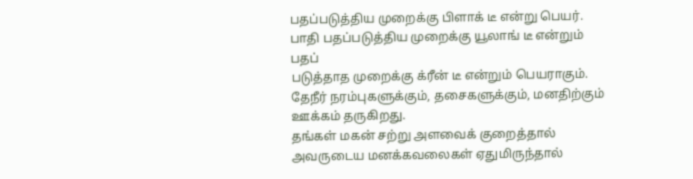பதப்படுத்திய முறைக்கு பிளாக் டீ என்று பெயர். பாதி பதப்படுத்திய முறைக்கு யூலாங் டீ என்றும் பதப்
படுத்தாத முறைக்கு க்ரீன் டீ என்றும் பெயராகும்.
தேநீர் நரம்புகளுக்கும், தசைகளுக்கும், மனதிற்கும் ஊக்கம் தருகிறது.
தங்கள் மகன் சற்று அளவைக் குறைத்தால் அவருடைய மனக்கவலைகள் ஏதுமிருந்தால்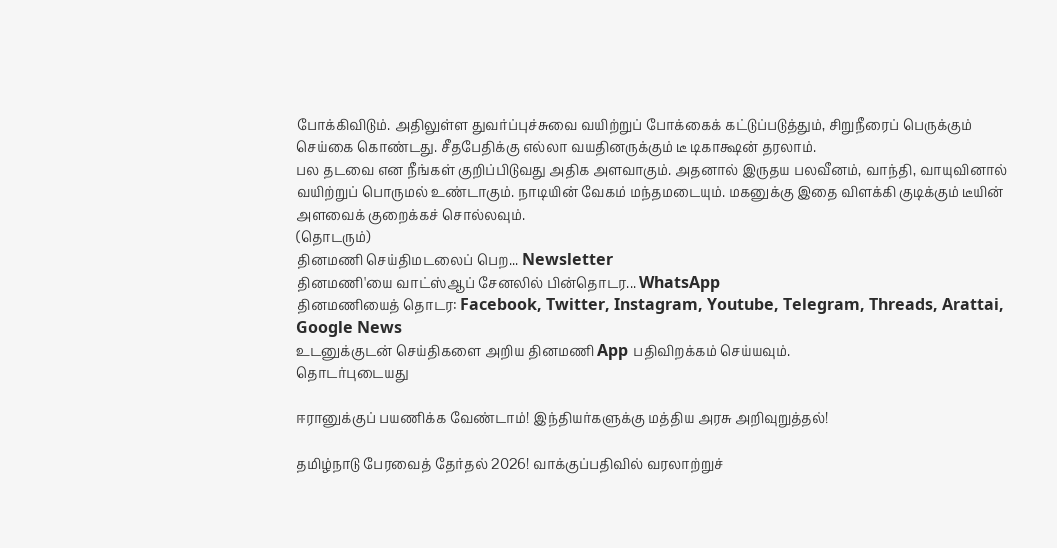போக்கிவிடும். அதிலுள்ள துவர்ப்புச்சுவை வயிற்றுப் போக்கைக் கட்டுப்படுத்தும், சிறுநீரைப் பெருக்கும் செய்கை கொண்டது. சீதபேதிக்கு எல்லா வயதினருக்கும் டீ டிகாக்ஷன் தரலாம்.
பல தடவை என நீங்கள் குறிப்பிடுவது அதிக அளவாகும். அதனால் இருதய பலவீனம், வாந்தி, வாயுவினால் வயிற்றுப் பொருமல் உண்டாகும். நாடியின் வேகம் மந்தமடையும். மகனுக்கு இதை விளக்கி குடிக்கும் டீயின் அளவைக் குறைக்கச் சொல்லவும்.
(தொடரும்)
தினமணி செய்திமடலைப் பெற... Newsletter
தினமணி'யை வாட்ஸ்ஆப் சேனலில் பின்தொடர... WhatsApp
தினமணியைத் தொடர: Facebook, Twitter, Instagram, Youtube, Telegram, Threads, Arattai, Google News
உடனுக்குடன் செய்திகளை அறிய தினமணி App பதிவிறக்கம் செய்யவும்.
தொடர்புடையது

ஈரானுக்குப் பயணிக்க வேண்டாம்! இந்தியர்களுக்கு மத்திய அரசு அறிவுறுத்தல்!

தமிழ்நாடு பேரவைத் தேர்தல் 2026! வாக்குப்பதிவில் வரலாற்றுச்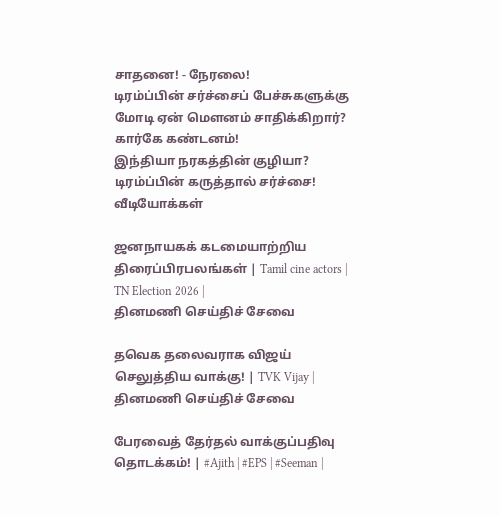சாதனை! - நேரலை!
டிரம்ப்பின் சர்ச்சைப் பேச்சுகளுக்கு மோடி ஏன் மௌனம் சாதிக்கிறார்? கார்கே கண்டனம்!
இந்தியா நரகத்தின் குழியா? டிரம்ப்பின் கருத்தால் சர்ச்சை!
வீடியோக்கள்

ஜனநாயகக் கடமையாற்றிய திரைப்பிரபலங்கள் | Tamil cine actors | TN Election 2026 |
தினமணி செய்திச் சேவை

தவெக தலைவராக விஜய் செலுத்திய வாக்கு! | TVK Vijay |
தினமணி செய்திச் சேவை

பேரவைத் தேர்தல் வாக்குப்பதிவு தொடக்கம்! | #Ajith | #EPS | #Seeman |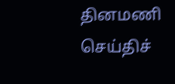தினமணி செய்திச்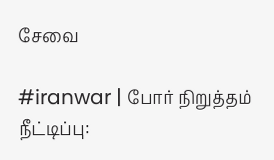சேவை

#iranwar | போர் நிறுத்தம் நீட்டிப்பு: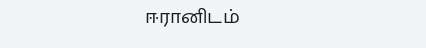ஈரானிடம்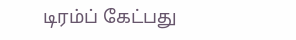டிரம்ப் கேட்பது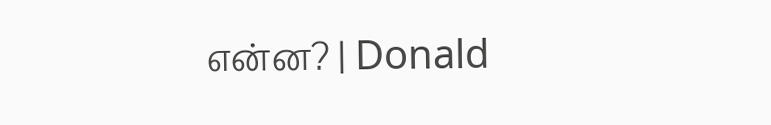என்ன? | Donald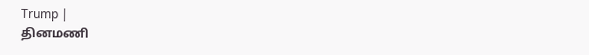Trump |
தினமணி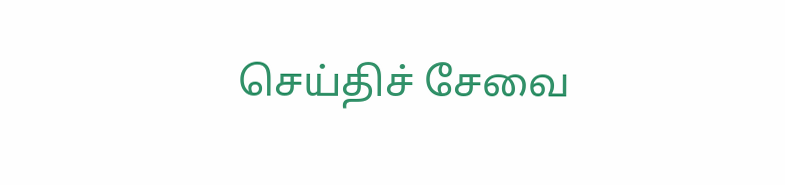செய்திச் சேவை